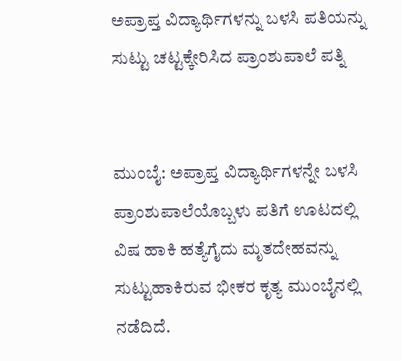ಅಪ್ರಾಪ್ತ ವಿದ್ಯಾರ್ಥಿಗಳನ್ನು ಬಳಸಿ ಪತಿಯನ್ನು ಸುಟ್ಟು ಚಟ್ಟಕ್ಕೇರಿಸಿದ ಪ್ರಾಂಶುಪಾಲೆ ಪತ್ನಿ


ಮುಂಬೈ: ಅಪ್ರಾಪ್ತ ವಿದ್ಯಾರ್ಥಿಗಳನ್ನೇ ಬಳಸಿ ಪ್ರಾಂಶುಪಾಲೆಯೊಬ್ಬಳು ಪತಿಗೆ ಊಟದಲ್ಲಿ ವಿಷ ಹಾಕಿ ಹತ್ಯೆಗೈದು ಮೃತದೇಹವನ್ನು ಸುಟ್ಟುಹಾಕಿರುವ ಭೀಕರ ಕೃತ್ಯ ಮುಂಬೈನಲ್ಲಿ ನಡೆದಿದೆ.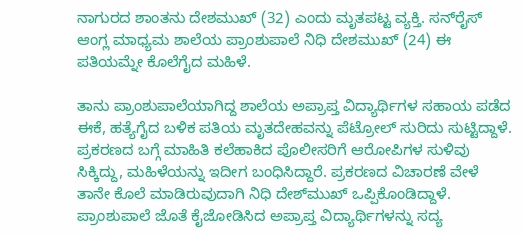ನಾಗುರದ ಶಾಂತನು ದೇಶಮುಖ್ (32) ಎಂದು ಮೃತಪಟ್ಟ ವ್ಯಕ್ತಿ. ಸನ್‌ರೈಸ್ ಆಂಗ್ಲ ಮಾಧ್ಯಮ ಶಾಲೆಯ ಪ್ರಾಂಶುಪಾಲೆ ನಿಧಿ ದೇಶಮುಖ್ (24) ಈ ಪತಿಯಮ್ನೇ ಕೊಲೆಗೈದ ಮಹಿಳೆ.

ತಾನು ಪ್ರಾಂಶುಪಾಲೆಯಾಗಿದ್ದ ಶಾಲೆಯ ಅಪ್ರಾಪ್ತ ವಿದ್ಯಾರ್ಥಿಗಳ ಸಹಾಯ ಪಡೆದ ಈಕೆ, ಹತ್ಯೆಗೈದ ಬಳಿಕ ಪತಿಯ ಮೃತದೇಹವನ್ನು ಪೆಟ್ರೋಲ್ ಸುರಿದು ಸುಟ್ಟಿದ್ದಾಳೆ. ಪ್ರಕರಣದ ಬಗ್ಗೆ ಮಾಹಿತಿ ಕಲೆಹಾಕಿದ ಪೊಲೀಸರಿಗೆ ಆರೋಪಿಗಳ ಸುಳಿವು ಸಿಕ್ಕಿದ್ದು, ಮಹಿಳೆಯನ್ನು ಇದೀಗ ಬಂಧಿಸಿದ್ದಾರೆ. ಪ್ರಕರಣದ ವಿಚಾರಣೆ ವೇಳೆ ತಾನೇ ಕೊಲೆ ಮಾಡಿರುವುದಾಗಿ ನಿಧಿ ದೇಶ್‌ಮುಖ್ ಒಪ್ಪಿಕೊಂಡಿದ್ದಾಳೆ. ಪ್ರಾಂಶುಪಾಲೆ ಜೊತೆ ಕೈಜೋಡಿಸಿದ ಅಪ್ರಾಪ್ತ ವಿದ್ಯಾರ್ಥಿಗಳನ್ನು ಸದ್ಯ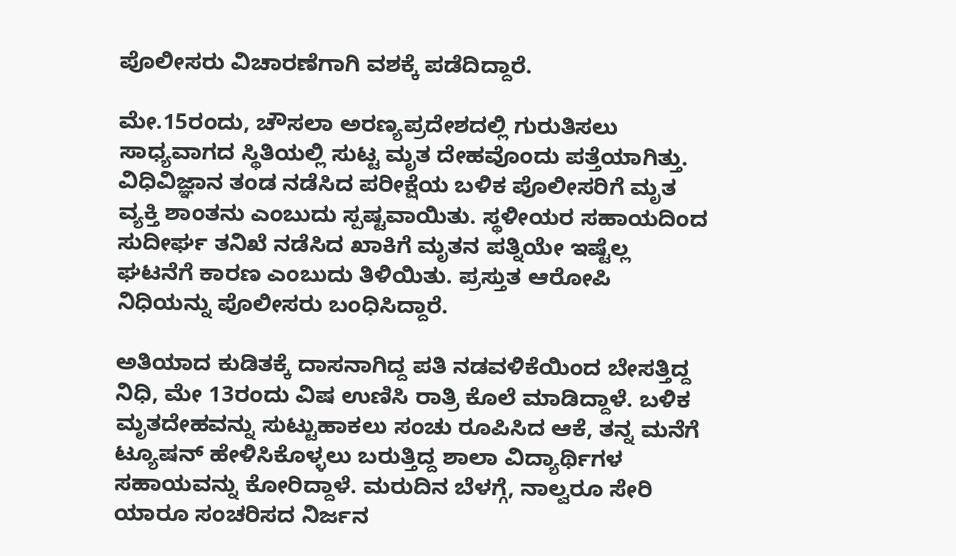ಪೊಲೀಸರು ವಿಚಾರಣೆಗಾಗಿ ವಶಕ್ಕೆ ಪಡೆದಿದ್ದಾರೆ.

ಮೇ.15ರಂದು, ಚೌಸಲಾ ಅರಣ್ಯಪ್ರದೇಶದಲ್ಲಿ ಗುರುತಿಸಲು ಸಾಧ್ಯವಾಗದ ಸ್ಥಿತಿಯಲ್ಲಿ ಸುಟ್ಟ ಮೃತ ದೇಹವೊಂದು ಪತ್ತೆಯಾಗಿತ್ತು. ವಿಧಿವಿಜ್ಞಾನ ತಂಡ ನಡೆಸಿದ ಪರೀಕ್ಷೆಯ ಬಳಿಕ ಪೊಲೀಸರಿಗೆ ಮೃತ ವ್ಯಕ್ತಿ ಶಾಂತನು ಎಂಬುದು ಸ್ಪಷ್ಟವಾಯಿತು. ಸ್ಥಳೀಯರ ಸಹಾಯದಿಂದ ಸುದೀರ್ಘ ತನಿಖೆ ನಡೆಸಿದ ಖಾಕಿಗೆ ಮೃತನ ಪತ್ನಿಯೇ ಇಷ್ಟೆಲ್ಲ ಘಟನೆಗೆ ಕಾರಣ ಎಂಬುದು ತಿಳಿಯಿತು. ಪ್ರಸ್ತುತ ಆರೋಪಿ ನಿಧಿಯನ್ನು ಪೊಲೀಸರು ಬಂಧಿಸಿದ್ದಾರೆ.

ಅತಿಯಾದ ಕುಡಿತಕ್ಕೆ ದಾಸನಾಗಿದ್ದ ಪತಿ ನಡವಳಿಕೆಯಿಂದ ಬೇಸತ್ತಿದ್ದ ನಿಧಿ, ಮೇ 13ರಂದು ವಿಷ ಉಣಿಸಿ ರಾತ್ರಿ ಕೊಲೆ ಮಾಡಿದ್ದಾಳೆ. ಬಳಿಕ ಮೃತದೇಹವನ್ನು ಸುಟ್ಟುಹಾಕಲು ಸಂಚು ರೂಪಿಸಿದ ಆಕೆ, ತನ್ನ ಮನೆಗೆ ಟ್ಯೂಷನ್ ಹೇಳಿಸಿಕೊಳ್ಳಲು ಬರುತ್ತಿದ್ದ ಶಾಲಾ ವಿದ್ಯಾರ್ಥಿಗಳ ಸಹಾಯವನ್ನು ಕೋರಿದ್ದಾಳೆ. ಮರುದಿನ ಬೆಳಗ್ಗೆ, ನಾಲ್ವರೂ ಸೇರಿ ಯಾರೂ ಸಂಚರಿಸದ ನಿರ್ಜನ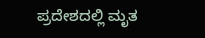ಪ್ರದೇಶದಲ್ಲಿ ಮೃತ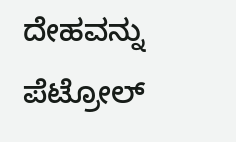ದೇಹವನ್ನು ಪೆಟ್ರೋಲ್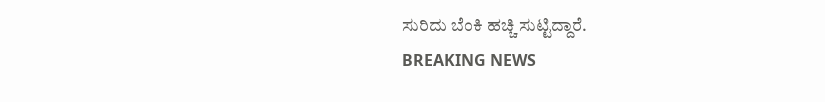ಸುರಿದು ಬೆಂಕಿ ಹಚ್ಚಿ ಸುಟ್ಟಿದ್ದಾರೆ.
BREAKING NEWS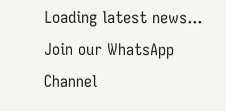Loading latest news...
Join our WhatsApp Channel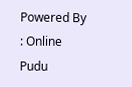Powered By : Online Pudu